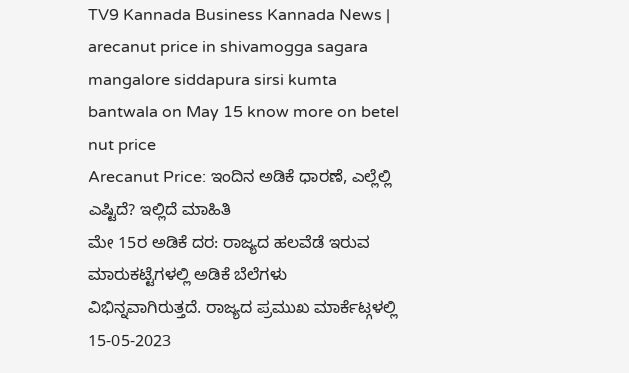TV9 Kannada Business Kannada News | arecanut price in shivamogga sagara mangalore siddapura sirsi kumta bantwala on May 15 know more on betel nut price
Arecanut Price: ಇಂದಿನ ಅಡಿಕೆ ಧಾರಣೆ, ಎಲ್ಲೆಲ್ಲಿ ಎಷ್ಟಿದೆ? ಇಲ್ಲಿದೆ ಮಾಹಿತಿ
ಮೇ 15ರ ಅಡಿಕೆ ದರ: ರಾಜ್ಯದ ಹಲವೆಡೆ ಇರುವ ಮಾರುಕಟ್ಟೆಗಳಲ್ಲಿ ಅಡಿಕೆ ಬೆಲೆಗಳು ವಿಭಿನ್ನವಾಗಿರುತ್ತದೆ. ರಾಜ್ಯದ ಪ್ರಮುಖ ಮಾರ್ಕೆಟ್ಗಳಲ್ಲಿ 15-05-2023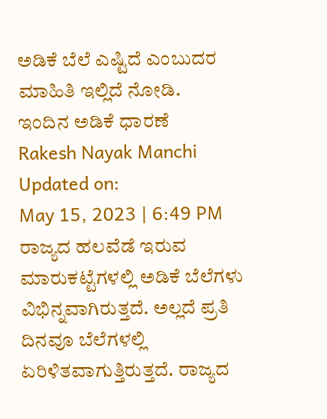ಅಡಿಕೆ ಬೆಲೆ ಎಷ್ಟಿದೆ ಎಂಬುದರ ಮಾಹಿತಿ ಇಲ್ಲಿದೆ ನೋಡಿ.
ಇಂದಿನ ಅಡಿಕೆ ಧಾರಣೆ
Rakesh Nayak Manchi
Updated on:
May 15, 2023 | 6:49 PM
ರಾಜ್ಯದ ಹಲವೆಡೆ ಇರುವ ಮಾರುಕಟ್ಟೆಗಳಲ್ಲಿ ಅಡಿಕೆ ಬೆಲೆಗಳು ವಿಭಿನ್ನವಾಗಿರುತ್ತದೆ. ಅಲ್ಲದೆ ಪ್ರತಿ ದಿನವೂ ಬೆಲೆಗಳಲ್ಲಿ ಏರಿಳಿತವಾಗುತ್ತಿರುತ್ತದೆ. ರಾಜ್ಯದ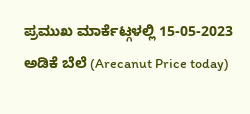ಪ್ರಮುಖ ಮಾರ್ಕೆಟ್ಗಳಲ್ಲಿ 15-05-2023 ಅಡಿಕೆ ಬೆಲೆ (Arecanut Price today)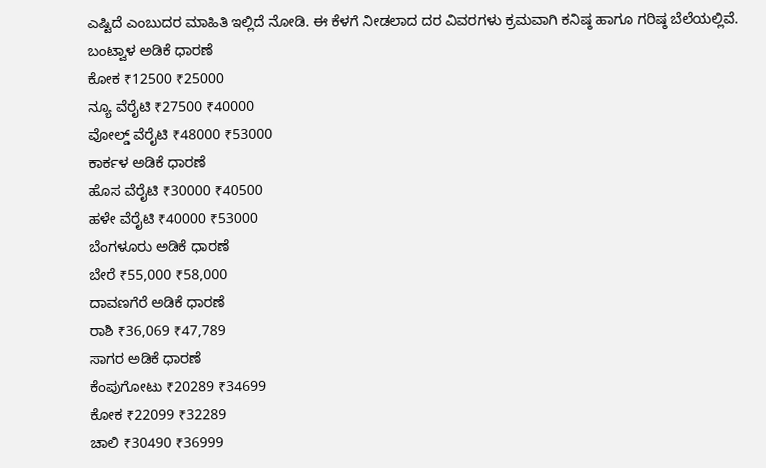ಎಷ್ಟಿದೆ ಎಂಬುದರ ಮಾಹಿತಿ ಇಲ್ಲಿದೆ ನೋಡಿ. ಈ ಕೆಳಗೆ ನೀಡಲಾದ ದರ ವಿವರಗಳು ಕ್ರಮವಾಗಿ ಕನಿಷ್ಠ ಹಾಗೂ ಗರಿಷ್ಠ ಬೆಲೆಯಲ್ಲಿವೆ.
ಬಂಟ್ವಾಳ ಅಡಿಕೆ ಧಾರಣೆ
ಕೋಕ ₹12500 ₹25000
ನ್ಯೂ ವೆರೈಟಿ ₹27500 ₹40000
ವೋಲ್ಡ್ ವೆರೈಟಿ ₹48000 ₹53000
ಕಾರ್ಕಳ ಅಡಿಕೆ ಧಾರಣೆ
ಹೊಸ ವೆರೈಟಿ ₹30000 ₹40500
ಹಳೇ ವೆರೈಟಿ ₹40000 ₹53000
ಬೆಂಗಳೂರು ಅಡಿಕೆ ಧಾರಣೆ
ಬೇರೆ ₹55,000 ₹58,000
ದಾವಣಗೆರೆ ಅಡಿಕೆ ಧಾರಣೆ
ರಾಶಿ ₹36,069 ₹47,789
ಸಾಗರ ಅಡಿಕೆ ಧಾರಣೆ
ಕೆಂಪುಗೋಟು ₹20289 ₹34699
ಕೋಕ ₹22099 ₹32289
ಚಾಲಿ ₹30490 ₹36999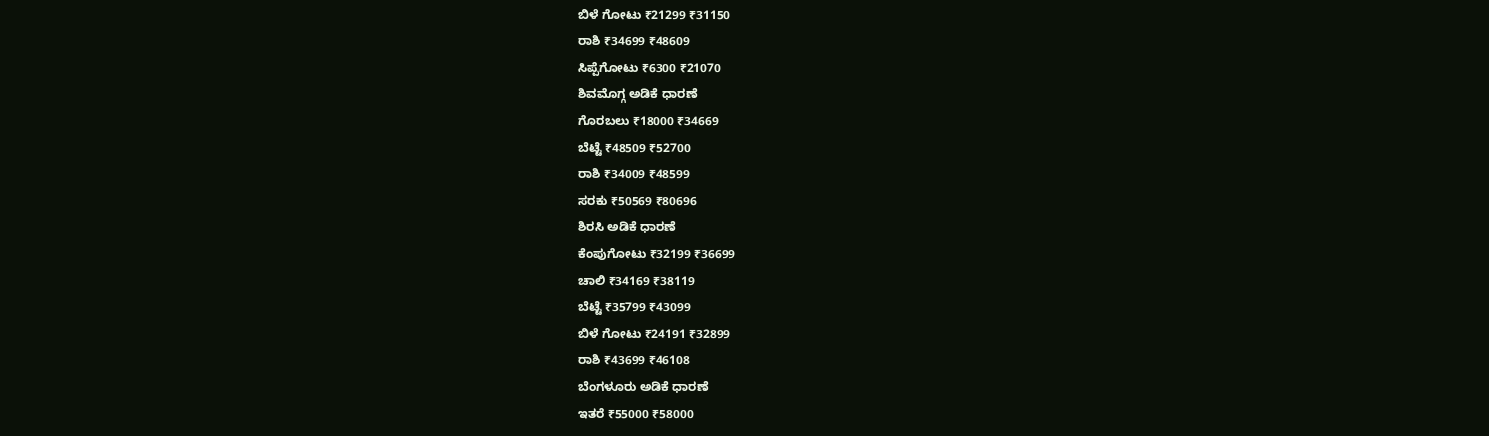ಬಿಳೆ ಗೋಟು ₹21299 ₹31150
ರಾಶಿ ₹34699 ₹48609
ಸಿಪ್ಪೆಗೋಟು ₹6300 ₹21070
ಶಿವಮೊಗ್ಗ ಅಡಿಕೆ ಧಾರಣೆ
ಗೊರಬಲು ₹18000 ₹34669
ಬೆಟ್ಟೆ ₹48509 ₹52700
ರಾಶಿ ₹34009 ₹48599
ಸರಕು ₹50569 ₹80696
ಶಿರಸಿ ಅಡಿಕೆ ಧಾರಣೆ
ಕೆಂಪುಗೋಟು ₹32199 ₹36699
ಚಾಲಿ ₹34169 ₹38119
ಬೆಟ್ಟೆ ₹35799 ₹43099
ಬಿಳೆ ಗೋಟು ₹24191 ₹32899
ರಾಶಿ ₹43699 ₹46108
ಬೆಂಗಳೂರು ಅಡಿಕೆ ಧಾರಣೆ
ಇತರೆ ₹55000 ₹58000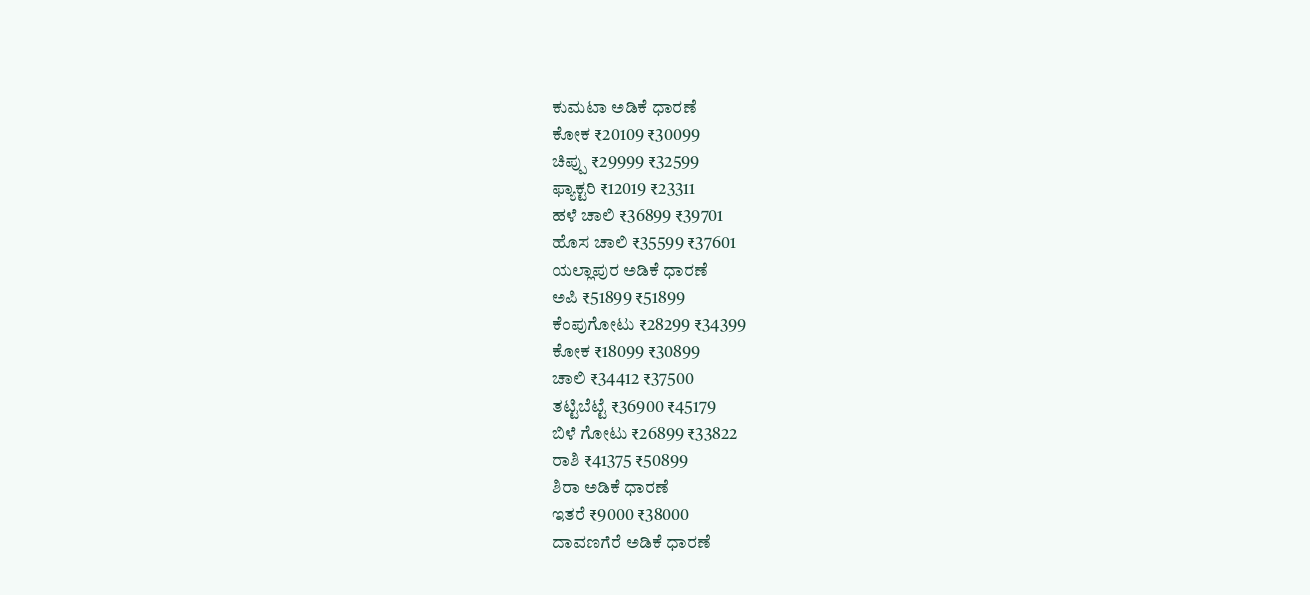ಕುಮಟಾ ಅಡಿಕೆ ಧಾರಣೆ
ಕೋಕ ₹20109 ₹30099
ಚಿಪ್ಪು ₹29999 ₹32599
ಫ್ಯಾಕ್ಟರಿ ₹12019 ₹23311
ಹಳೆ ಚಾಲಿ ₹36899 ₹39701
ಹೊಸ ಚಾಲಿ ₹35599 ₹37601
ಯಲ್ಲಾಪುರ ಅಡಿಕೆ ಧಾರಣೆ
ಅಪಿ ₹51899 ₹51899
ಕೆಂಪುಗೋಟು ₹28299 ₹34399
ಕೋಕ ₹18099 ₹30899
ಚಾಲಿ ₹34412 ₹37500
ತಟ್ಟಿಬೆಟ್ಟೆ ₹36900 ₹45179
ಬಿಳೆ ಗೋಟು ₹26899 ₹33822
ರಾಶಿ ₹41375 ₹50899
ಶಿರಾ ಅಡಿಕೆ ಧಾರಣೆ
ಇತರೆ ₹9000 ₹38000
ದಾವಣಗೆರೆ ಅಡಿಕೆ ಧಾರಣೆ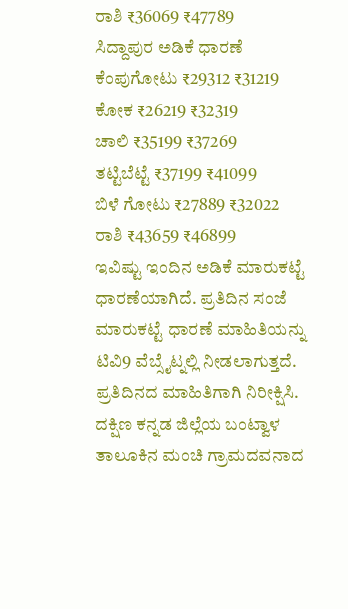ರಾಶಿ ₹36069 ₹47789
ಸಿದ್ದಾಪುರ ಅಡಿಕೆ ಧಾರಣೆ
ಕೆಂಪುಗೋಟು ₹29312 ₹31219
ಕೋಕ ₹26219 ₹32319
ಚಾಲಿ ₹35199 ₹37269
ತಟ್ಟಿಬೆಟ್ಟೆ ₹37199 ₹41099
ಬಿಳೆ ಗೋಟು ₹27889 ₹32022
ರಾಶಿ ₹43659 ₹46899
ಇವಿಷ್ಟು ಇಂದಿನ ಅಡಿಕೆ ಮಾರುಕಟ್ಟೆ ಧಾರಣೆಯಾಗಿದೆ. ಪ್ರತಿದಿನ ಸಂಜೆ ಮಾರುಕಟ್ಟೆ ಧಾರಣೆ ಮಾಹಿತಿಯನ್ನು ಟಿವಿ9 ವೆಬ್ಸೈಟ್ನಲ್ಲಿ ನೀಡಲಾಗುತ್ತದೆ. ಪ್ರತಿದಿನದ ಮಾಹಿತಿಗಾಗಿ ನಿರೀಕ್ಷಿಸಿ.
ದಕ್ಷಿಣ ಕನ್ನಡ ಜಿಲ್ಲೆಯ ಬಂಟ್ವಾಳ ತಾಲೂಕಿನ ಮಂಚಿ ಗ್ರಾಮದವನಾದ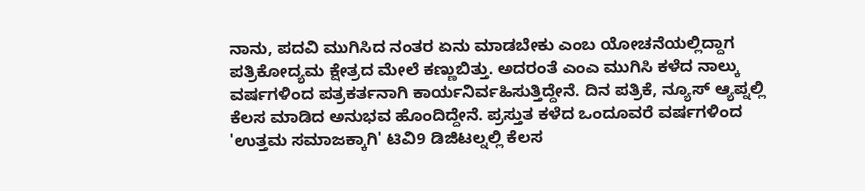ನಾನು, ಪದವಿ ಮುಗಿಸಿದ ನಂತರ ಏನು ಮಾಡಬೇಕು ಎಂಬ ಯೋಚನೆಯಲ್ಲಿದ್ದಾಗ ಪತ್ರಿಕೋದ್ಯಮ ಕ್ಷೇತ್ರದ ಮೇಲೆ ಕಣ್ಣುಬಿತ್ತು. ಅದರಂತೆ ಎಂಎ ಮುಗಿಸಿ ಕಳೆದ ನಾಲ್ಕು ವರ್ಷಗಳಿಂದ ಪತ್ರಕರ್ತನಾಗಿ ಕಾರ್ಯನಿರ್ವಹಿಸುತ್ತಿದ್ದೇನೆ. ದಿನ ಪತ್ರಿಕೆ, ನ್ಯೂಸ್ ಆ್ಯಪ್ನಲ್ಲಿ ಕೆಲಸ ಮಾಡಿದ ಅನುಭವ ಹೊಂದಿದ್ದೇನೆ. ಪ್ರಸ್ತುತ ಕಳೆದ ಒಂದೂವರೆ ವರ್ಷಗಳಿಂದ 'ಉತ್ತಮ ಸಮಾಜಕ್ಕಾಗಿ' ಟಿವಿ9 ಡಿಜಿಟಲ್ನಲ್ಲಿ ಕೆಲಸ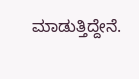ಮಾಡುತ್ತಿದ್ದೇನೆ.